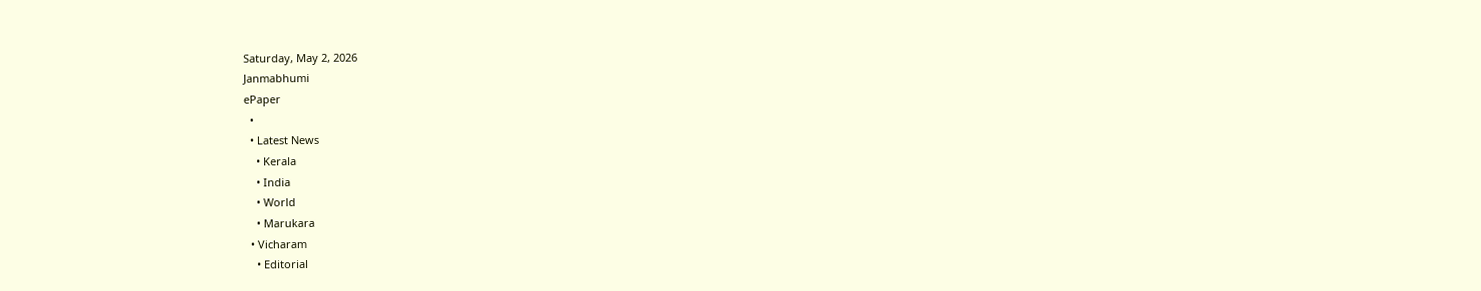Saturday, May 2, 2026
Janmabhumi
ePaper
  •
  • Latest News
    • Kerala
    • India
    • World
    • Marukara
  • Vicharam
    • Editorial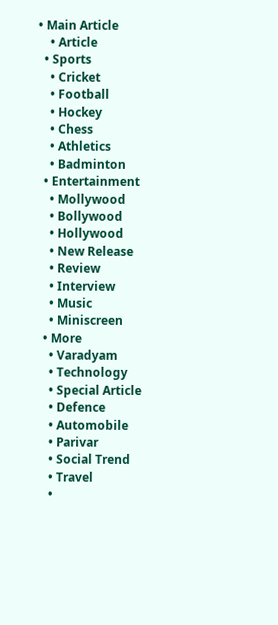• Main Article
    • Article
  • Sports
    • Cricket
    • Football
    • Hockey
    • Chess
    • Athletics
    • Badminton
  • Entertainment
    • Mollywood
    • Bollywood
    • Hollywood
    • New Release
    • Review
    • Interview
    • Music
    • Miniscreen
  • More
    • Varadyam
    • Technology
    • Special Article
    • Defence
    • Automobile
    • Parivar
    • Social Trend
    • Travel
    •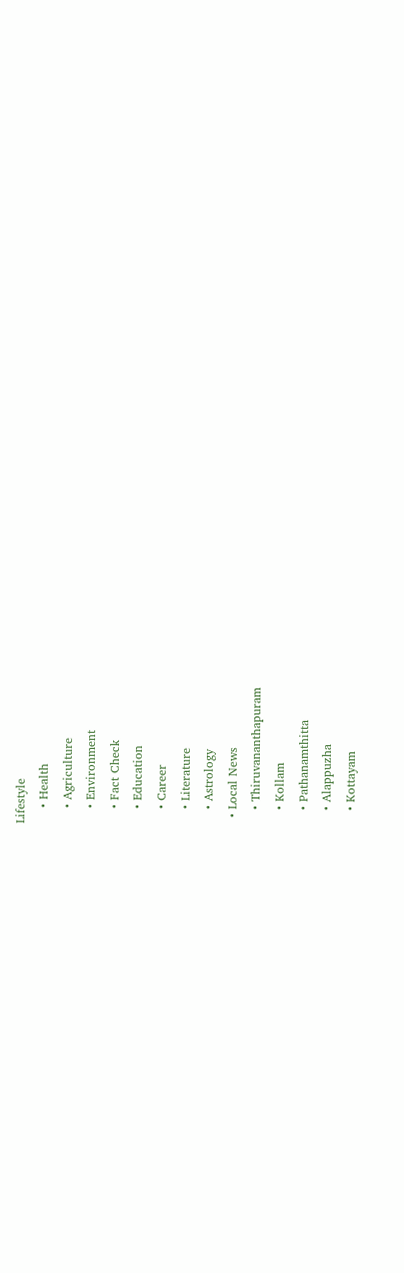Lifestyle
    • Health
    • Agriculture
    • Environment
    • Fact Check
    • Education
    • Career
    • Literature
    • Astrology
  • Local News
    • Thiruvananthapuram
    • Kollam
    • Pathanamthitta
    • Alappuzha
    • Kottayam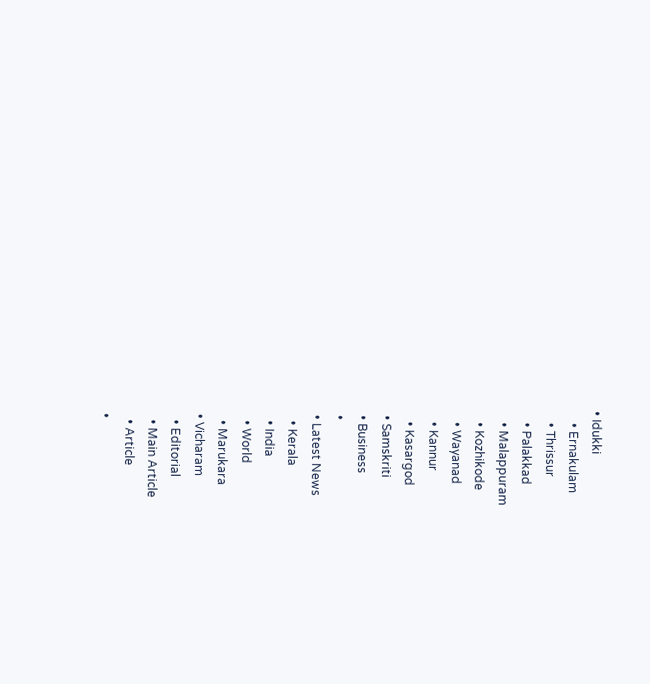• Idukki
    • Ernakulam
    • Thrissur
    • Palakkad
    • Malappuram
    • Kozhikode
    • Wayanad
    • Kannur
    • Kasargod
  • Samskriti
  • Business
  •
  • Latest News
    • Kerala
    • India
    • World
    • Marukara
  • Vicharam
    • Editorial
    • Main Article
    • Article
  •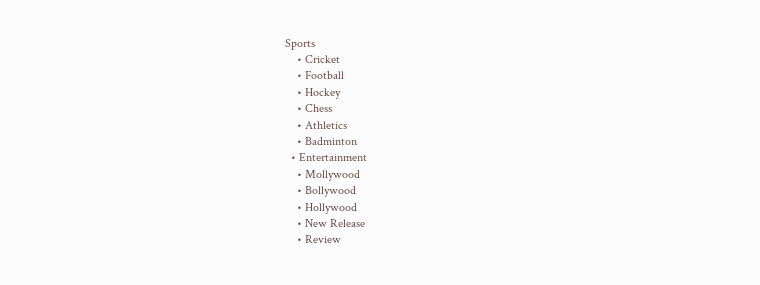Sports
    • Cricket
    • Football
    • Hockey
    • Chess
    • Athletics
    • Badminton
  • Entertainment
    • Mollywood
    • Bollywood
    • Hollywood
    • New Release
    • Review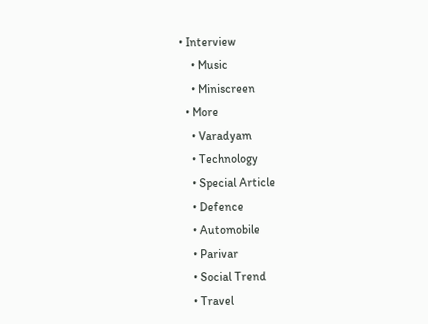• Interview
    • Music
    • Miniscreen
  • More
    • Varadyam
    • Technology
    • Special Article
    • Defence
    • Automobile
    • Parivar
    • Social Trend
    • Travel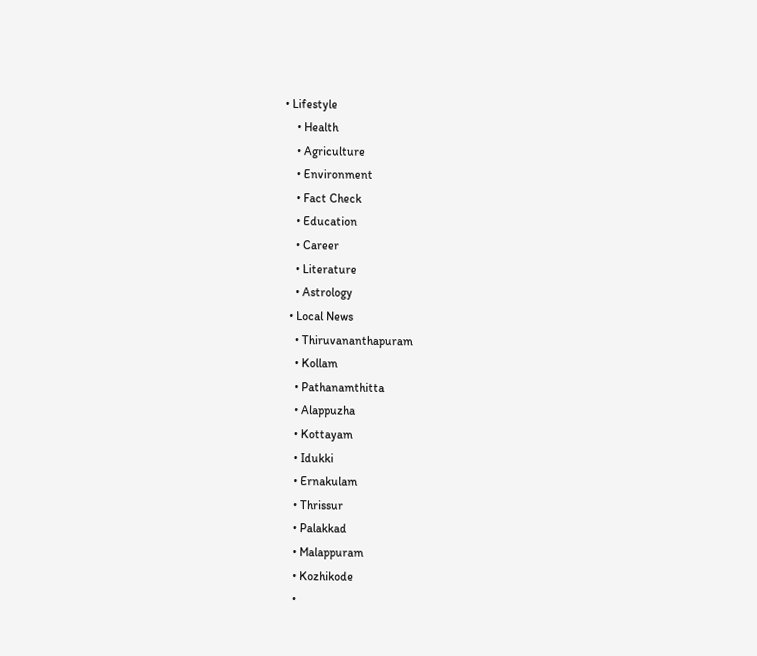• Lifestyle
    • Health
    • Agriculture
    • Environment
    • Fact Check
    • Education
    • Career
    • Literature
    • Astrology
  • Local News
    • Thiruvananthapuram
    • Kollam
    • Pathanamthitta
    • Alappuzha
    • Kottayam
    • Idukki
    • Ernakulam
    • Thrissur
    • Palakkad
    • Malappuram
    • Kozhikode
    •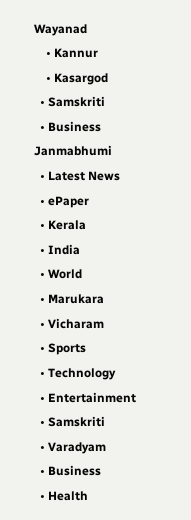Wayanad
    • Kannur
    • Kasargod
  • Samskriti
  • Business
Janmabhumi
  • Latest News
  • ePaper
  • Kerala
  • India
  • World
  • Marukara
  • Vicharam
  • Sports
  • Technology
  • Entertainment
  • Samskriti
  • Varadyam
  • Business
  • Health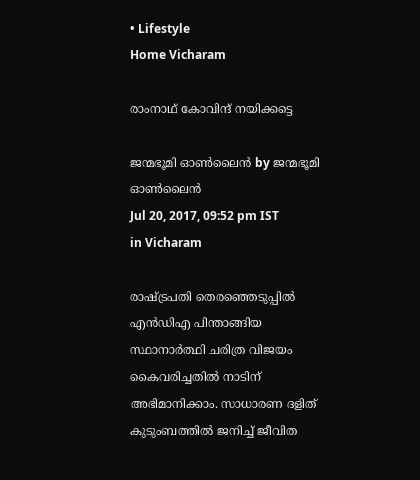• Lifestyle
Home Vicharam

രാംനാഥ് കോവിന്ദ് നയിക്കട്ടെ

ജന്മഭൂമി ഓണ്‍ലൈന്‍ by ജന്മഭൂമി ഓണ്‍ലൈന്‍
Jul 20, 2017, 09:52 pm IST
in Vicharam

രാഷ്‌ട്രപതി തെരഞ്ഞെടുപ്പില്‍ എന്‍ഡിഎ പിന്താങ്ങിയ സ്ഥാനാര്‍ത്ഥി ചരിത്ര വിജയം കൈവരിച്ചതില്‍ നാടിന് അഭിമാനിക്കാം. സാധാരണ ദളിത് കുടുംബത്തില്‍ ജനിച്ച് ജീവിത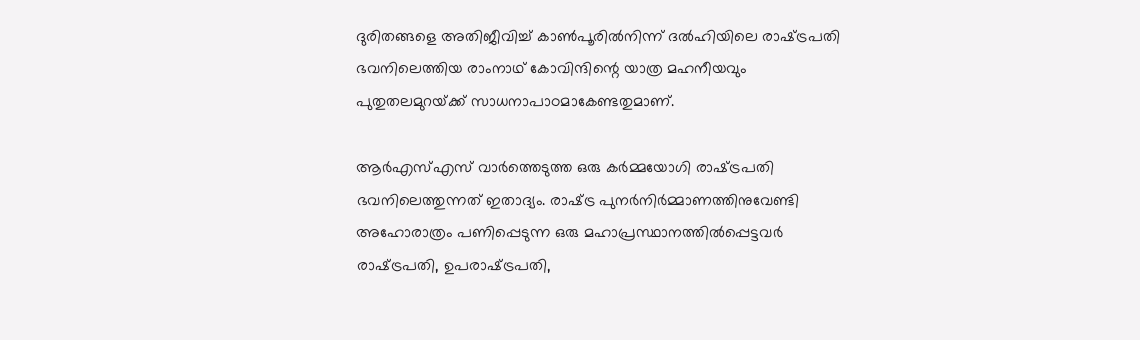ദുരിതങ്ങളെ അതിജീവിച്ച് കാണ്‍പൂരില്‍നിന്ന് ദല്‍ഹിയിലെ രാഷ്‌ട്രപതി ഭവനിലെത്തിയ രാംനാഥ് കോവിന്ദിന്റെ യാത്ര മഹനീയവും പുതുതലമുറയ്‌ക്ക് സാധനാപാഠമാകേണ്ടതുമാണ്.

ആര്‍എസ്എസ് വാര്‍ത്തെടുത്ത ഒരു കര്‍മ്മയോഗി രാഷ്‌ട്രപതി ഭവനിലെത്തുന്നത് ഇതാദ്യം. രാഷ്‌ട്ര പുനര്‍നിര്‍മ്മാണത്തിനുവേണ്ടി അഹോരാത്രം പണിപ്പെടുന്ന ഒരു മഹാപ്രസ്ഥാനത്തില്‍പ്പെട്ടവര്‍ രാഷ്‌ട്രപതി, ഉപരാഷ്‌ട്രപതി,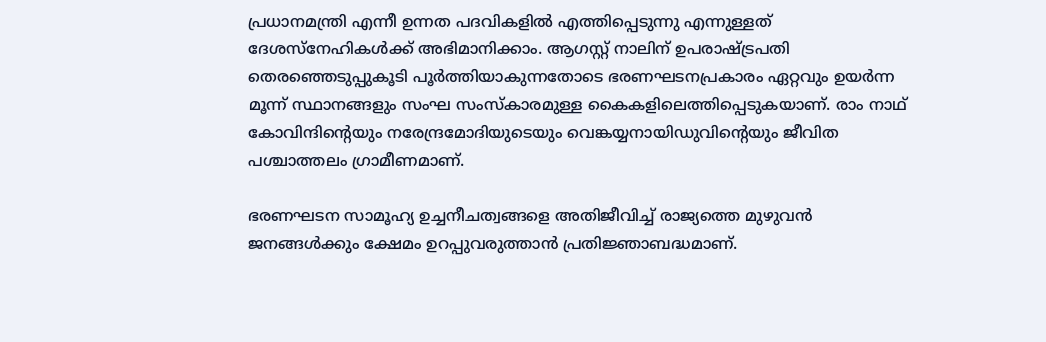പ്രധാനമന്ത്രി എന്നീ ഉന്നത പദവികളില്‍ എത്തിപ്പെടുന്നു എന്നുള്ളത് ദേശസ്‌നേഹികള്‍ക്ക് അഭിമാനിക്കാം. ആഗസ്റ്റ് നാലിന് ഉപരാഷ്‌ട്രപതി തെരഞ്ഞെടുപ്പുകൂടി പൂര്‍ത്തിയാകുന്നതോടെ ഭരണഘടനപ്രകാരം ഏറ്റവും ഉയര്‍ന്ന മൂന്ന് സ്ഥാനങ്ങളും സംഘ സംസ്‌കാരമുള്ള കൈകളിലെത്തിപ്പെടുകയാണ്. രാം നാഥ് കോവിന്ദിന്റെയും നരേന്ദ്രമോദിയുടെയും വെങ്കയ്യനായിഡുവിന്റെയും ജീവിത പശ്ചാത്തലം ഗ്രാമീണമാണ്.

ഭരണഘടന സാമൂഹ്യ ഉച്ചനീചത്വങ്ങളെ അതിജീവിച്ച് രാജ്യത്തെ മുഴുവന്‍ ജനങ്ങള്‍ക്കും ക്ഷേമം ഉറപ്പുവരുത്താന്‍ പ്രതിജ്ഞാബദ്ധമാണ്.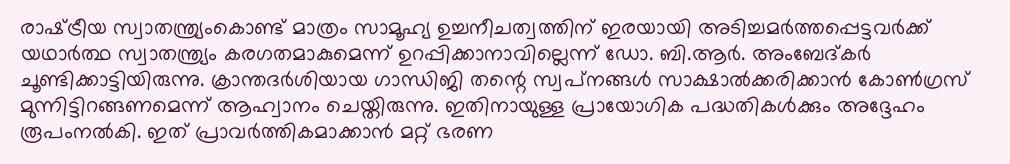രാഷ്‌ട്രീയ സ്വാതന്ത്ര്യംകൊണ്ട് മാത്രം സാമൂഹ്യ ഉച്ചനീചത്വത്തിന് ഇരയായി അടിച്ചമര്‍ത്തപ്പെട്ടവര്‍ക്ക് യഥാര്‍ത്ഥ സ്വാതന്ത്ര്യം കരഗതമാകുമെന്ന് ഉറപ്പിക്കാനാവില്ലെന്ന് ഡോ. ബി.ആര്‍. അംബേദ്കര്‍ ചൂണ്ടിക്കാട്ടിയിരുന്നു. ക്രാന്തദര്‍ശിയായ ഗാന്ധിജി തന്റെ സ്വപ്‌നങ്ങള്‍ സാക്ഷാല്‍ക്കരിക്കാന്‍ കോണ്‍ഗ്രസ് മുന്നിട്ടിറങ്ങണമെന്ന് ആഹ്വാനം ചെയ്തിരുന്നു. ഇതിനായുള്ള പ്രായോഗിക പദ്ധതികള്‍ക്കും അദ്ദേഹം രൂപംനല്‍കി. ഇത് പ്രാവര്‍ത്തികമാക്കാന്‍ മറ്റ് ഭരണ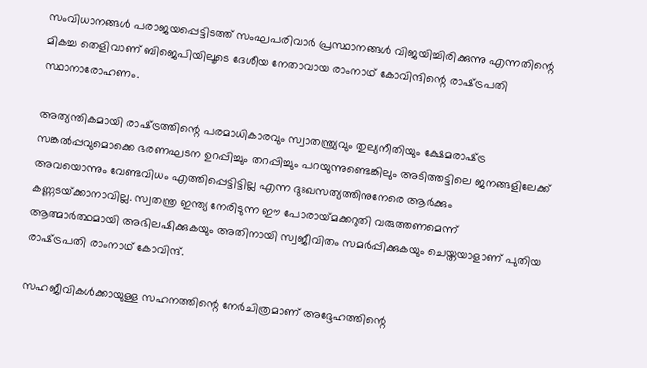സംവിധാനങ്ങള്‍ പരാജയപ്പെട്ടിടത്ത് സംഘപരിവാര്‍ പ്രസ്ഥാനങ്ങള്‍ വിജയിച്ചിരിക്കുന്നു എന്നതിന്റെ മികച്ച തെളിവാണ് ബിജെപിയിലൂടെ ദേശീയ നേതാവായ രാംനാഥ് കോവിന്ദിന്റെ രാഷ്‌ട്രപതി സ്ഥാനാരോഹണം.

അത്യന്തികമായി രാഷ്‌ട്രത്തിന്റെ പരമാധികാരവും സ്വാതന്ത്ര്യവും തുല്യനീതിയും ക്ഷേമരാഷ്‌ട്ര സങ്കല്‍പ്പവുമൊക്കെ ഭരണഘടന ഉറപ്പിച്ചും തറപ്പിച്ചും പറയുന്നുണ്ടെങ്കിലും അടിത്തട്ടിലെ ജനങ്ങളിലേക്ക് അവയൊന്നും വേണ്ടവിധം എത്തിപ്പെട്ടിട്ടില്ല എന്ന ദുഃഖസത്യത്തിനുനേരെ ആര്‍ക്കും കണ്ണടയ്‌ക്കാനാവില്ല. സ്വതന്ത്ര ഇന്ത്യ നേരിടുന്ന ഈ പോരായ്‌മക്കറുതി വരുത്തണമെന്ന് ആത്മാര്‍ത്ഥമായി അഭിലഷിക്കുകയും അതിനായി സ്വജീവിതം സമര്‍പ്പിക്കുകയും ചെയ്തയാളാണ് പുതിയ രാഷ്‌ട്രപതി രാംനാഥ് കോവിന്ദ്.

സഹജീവികള്‍ക്കായുള്ള സഹനത്തിന്റെ നേര്‍ചിത്രമാണ് അദ്ദേഹത്തിന്റെ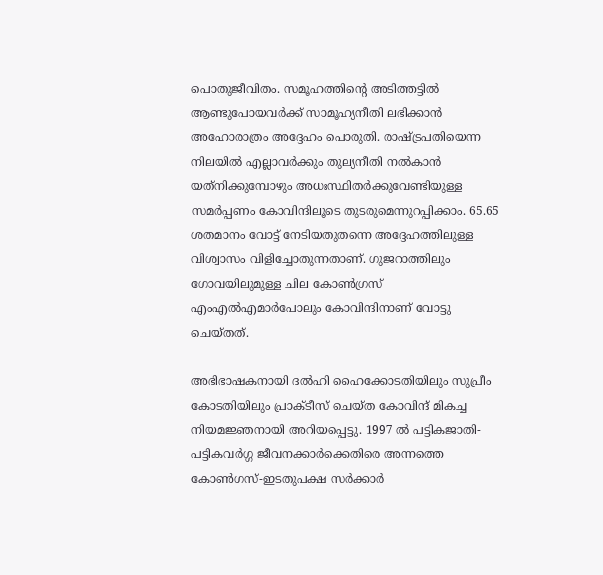പൊതുജീവിതം. സമൂഹത്തിന്റെ അടിത്തട്ടില്‍ ആണ്ടുപോയവര്‍ക്ക് സാമൂഹ്യനീതി ലഭിക്കാന്‍ അഹോരാത്രം അദ്ദേഹം പൊരുതി. രാഷ്‌ട്രപതിയെന്ന നിലയില്‍ എല്ലാവര്‍ക്കും തുല്യനീതി നല്‍കാന്‍ യത്‌നിക്കുമ്പോഴും അധഃസ്ഥിതര്‍ക്കുവേണ്ടിയുള്ള സമര്‍പ്പണം കോവിന്ദിലൂടെ തുടരുമെന്നുറപ്പിക്കാം. 65.65 ശതമാനം വോട്ട് നേടിയതുതന്നെ അദ്ദേഹത്തിലുള്ള വിശ്വാസം വിളിച്ചോതുന്നതാണ്. ഗുജറാത്തിലും ഗോവയിലുമുള്ള ചില കോണ്‍ഗ്രസ് എംഎല്‍എമാര്‍പോലും കോവിന്ദിനാണ് വോട്ടു ചെയ്തത്.

അഭിഭാഷകനായി ദല്‍ഹി ഹൈക്കോടതിയിലും സുപ്രീം കോടതിയിലും പ്രാക്ടീസ് ചെയ്ത കോവിന്ദ് മികച്ച നിയമജ്ഞനായി അറിയപ്പെട്ടു. 1997 ല്‍ പട്ടികജാതി-പട്ടികവര്‍ഗ്ഗ ജീവനക്കാര്‍ക്കെതിരെ അന്നത്തെ കോണ്‍ഗസ്-ഇടതുപക്ഷ സര്‍ക്കാര്‍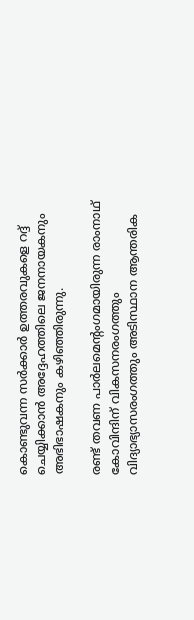കൊണ്ടുവന്ന സര്‍ക്കാര്‍ ഉത്തരവുകളെ റദ്ദ് ചെയ്യിക്കാന്‍ അദ്ദേഹത്തിലെ ജനനായകനും അഭിഭാഷകനും കഴിഞ്ഞിരുന്നു.

രണ്ട് തവണ പാര്‍ലമെന്റംഗമായിരുന്ന രാംനാഥ് കോവിന്ദിന് വികസനരംഗത്തും വിദ്യാഭ്യാസരംഗത്തും അടിസ്ഥാന ആന്തരിക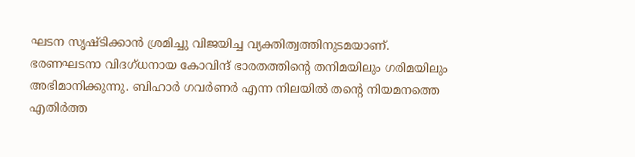ഘടന സൃഷ്ടിക്കാന്‍ ശ്രമിച്ചു വിജയിച്ച വ്യക്തിത്വത്തിനുടമയാണ്. ഭരണഘടനാ വിദഗ്ധനായ കോവിന്ദ് ഭാരതത്തിന്റെ തനിമയിലും ഗരിമയിലും അഭിമാനിക്കുന്നു. ബിഹാര്‍ ഗവര്‍ണര്‍ എന്ന നിലയില്‍ തന്റെ നിയമനത്തെ എതിര്‍ത്ത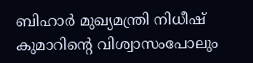ബിഹാര്‍ മുഖ്യമന്ത്രി നിധീഷ് കുമാറിന്റെ വിശ്വാസംപോലും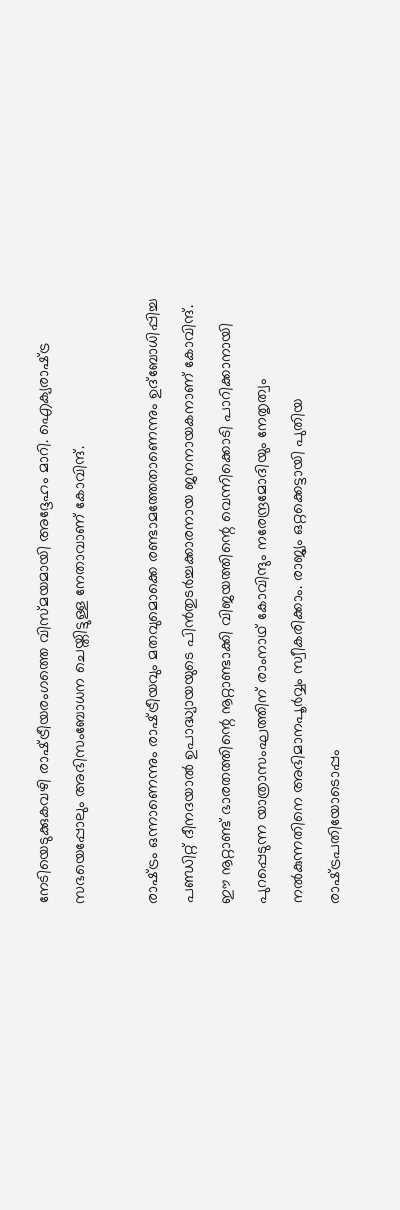നേടിയെടുക്കുകവഴി രാഷ്‌ട്രീയരംഗത്തെ വിസ്മയമായി അദ്ദേഹം മാറി. ഐക്യരാഷ്‌ട്ര സഭയെപ്പോലും അഭിസംബോധന ചെയ്തിട്ടുള്ള നേതാവാണ് കോവിന്ദ്.

രാഷ്‌ട്രം ഒന്നാണെന്നും രാഷ്‌ട്രീയവും മതവുമൊക്കെ രണ്ടാമത്തേതാണെന്നും ഉദ്‌ബോധിപ്പിച്ച പണ്ഡിറ്റ് ദീനദയാല്‍ ഉപാദ്ധ്യായയുടെ പിന്‍തുടര്‍ച്ചക്കാരനായ ജനനായകനാണ് കോവിന്ദ്. ഈ നൂറ്റാണ്ട് ഭാരതത്തിന്റെ നൂറ്റാണ്ടാക്കി വിജയത്തിന്റെ വെന്നിക്കൊടി പാറിക്കാനായി പുറപ്പെടുന്ന യാത്രാസംഘത്തിന് രാംനാഥ് കോവിന്ദും നരേന്ദ്രമോദിയും നേതൃത്വം നല്‍കുന്നതിനെ അഭിമാനപൂര്‍വ്വം സ്വീകരിക്കാം. രാജ്യം ഒറ്റക്കെട്ടായി പുതിയ രാഷ്‌ട്രപതിയോടൊപ്പം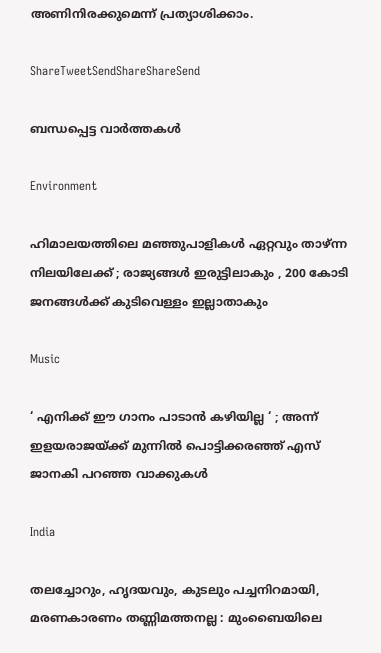അണിനിരക്കുമെന്ന് പ്രത്യാശിക്കാം.

ShareTweetSendShareShareSend

ബന്ധപ്പെട്ട വാര്‍ത്തകള്‍

Environment

ഹിമാലയത്തിലെ മഞ്ഞുപാളികൾ ഏറ്റവും താഴ്ന്ന നിലയിലേക്ക് ; രാജ്യങ്ങൾ ഇരുട്ടിലാകും , 200 കോടി ജനങ്ങൾക്ക് കുടിവെള്ളം ഇല്ലാതാകും

Music

‘ എനിക്ക് ഈ ഗാനം പാടാൻ കഴിയില്ല ‘ ; അന്ന് ഇളയരാജയ്‌ക്ക് മുന്നിൽ പൊട്ടിക്കരഞ്ഞ് എസ് ജാനകി പറഞ്ഞ വാക്കുകൾ

India

തലച്ചോറും, ഹൃദയവും, കുടലും പച്ചനിറമായി, മരണകാരണം തണ്ണിമത്തനല്ല : മുംബൈയിലെ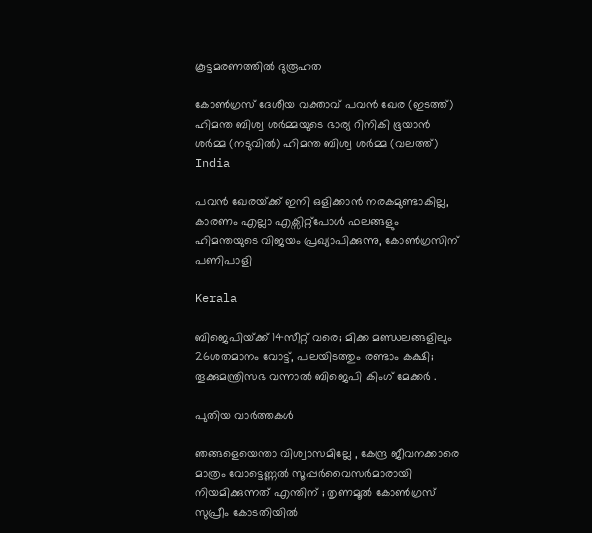കൂട്ടമരണത്തിൽ ദുരൂഹത

കോണ്‍ഗ്രസ് ദേശീയ വക്താവ് പവന്‍ ഖേര (ഇടത്ത്) ഹിമന്ത ബിശ്വ ശര്‍മ്മയുടെ ഭാര്യ റിനികി ഭൂയാന്‍ ശര്‍മ്മ (നടുവില്‍) ഹിമന്ത ബിശ്വ ശര്‍മ്മ (വലത്ത്)
India

പവന്‍ ഖേരയ്‌ക്ക് ഇനി ഒളിക്കാന്‍ നരകമുണ്ടാകില്ല, കാരണം എല്ലാ എക്സിറ്റ്പോള്‍ ഫലങ്ങളും ഹിമന്തയുടെ വിജയം പ്രഖ്യാപിക്കുന്നു, കോണ്‍ഗ്രസിന് പണിപാളി

Kerala

ബിജെപിയ്‌ക്ക് 14സീറ്റ് വരെ; മിക്ക മണ്ഡലങ്ങളിലും 26ശതമാനം വോട്ട്, പലയിടത്തും രണ്ടാം കക്ഷി; തൂക്കുമന്ത്രിസഭ വന്നാല്‍ ബിജെപി കിംഗ് മേക്കര്‍ .

പുതിയ വാര്‍ത്തകള്‍

ഞങ്ങളെയെന്താ വിശ്വാസമില്ലേ , കേന്ദ്ര ജീവനക്കാരെ മാത്രം വോട്ടെണ്ണൽ സൂപ്പർവൈസർമാരായി നിയമിക്കുന്നത് എന്തിന് ; തൃണമൂൽ കോൺഗ്രസ് സുപ്രീം കോടതിയിൽ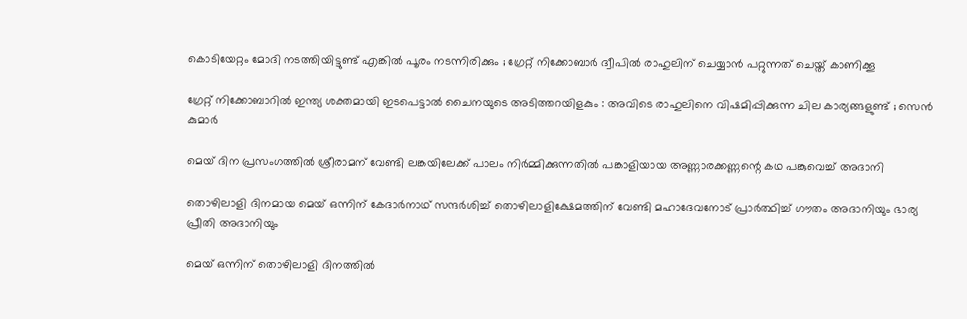കൊടിയേറ്റം മോദി നടത്തിയിട്ടുണ്ട് എങ്കിൽ പൂരം നടന്നിരിക്കും ; ഗ്രേറ്റ്‌ നിക്കോബാർ ദ്വീപിൽ രാഹുലിന് ചെയ്യാൻ പറ്റുന്നത് ചെയ്ത് കാണിക്കൂ

ഗ്രേറ്റ് നിക്കോബാറിൽ ഇന്ത്യ ശക്തമായി ഇടപെട്ടാൽ ചൈനയുടെ അടിത്തറയിളകും : അവിടെ രാഹുലിനെ വിഷമിപ്പിക്കുന്ന ചില കാര്യങ്ങളുണ്ട് ; സെൻ കുമാർ

മെയ് ദിന പ്രസംഗത്തില്‍ ശ്രീരാമന് വേണ്ടി ലങ്കയിലേക്ക് പാലം നിര്‍മ്മിക്കുന്നതില്‍ പങ്കാളിയായ അണ്ണാരക്കണ്ണന്റെ കഥ പങ്കുവെച്ച് അദാനി

തൊഴിലാളി ദിനമായ മെയ് ഒന്നിന് കേദാര്‍നാഥ് സന്ദര്‍ശിച്ച് തൊഴിലാളിക്ഷേമത്തിന് വേണ്ടി മഹാദേവനോട് പ്രാര്‍ത്ഥിച്ച് ഗൗതം അദാനിയും ഭാര്യ പ്രീതി അദാനിയും

മെയ് ഒന്നിന് തൊഴിലാളി ദിനത്തില്‍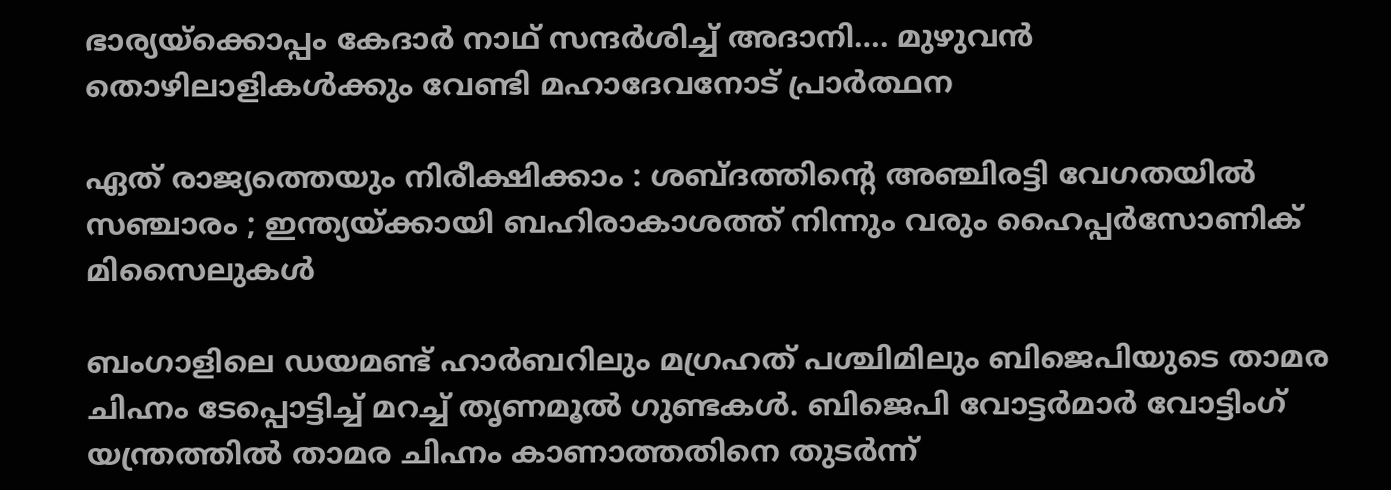ഭാര്യയ്‌ക്കൊപ്പം കേദാര്‍ നാഥ് സന്ദര്‍ശിച്ച് അദാനി…. മുഴുവന്‍ തൊഴിലാളികള്‍ക്കും വേണ്ടി മഹാദേവനോട് പ്രാര്‍ത്ഥന

ഏത് രാജ്യത്തെയും നിരീക്ഷിക്കാം : ശബ്ദത്തിന്റെ അഞ്ചിരട്ടി വേഗതയിൽ സഞ്ചാരം ; ഇന്ത്യയ്‌ക്കായി ബഹിരാകാശത്ത് നിന്നും വരും ഹൈപ്പർസോണിക് മിസൈലുകൾ

ബംഗാളിലെ ഡയമണ്ട് ഹാര്‍ബറിലും മഗ്രഹത് പശ്ചിമിലും ബിജെപിയുടെ താമര ചിഹ്നം ടേപ്പൊട്ടിച്ച് മറച്ച് തൃണമൂല്‍ ഗുണ്ടകള്‍. ബിജെപി വോട്ടര്‍മാര്‍ വോട്ടിംഗ് യന്ത്രത്തില്‍ താമര ചിഹ്നം കാണാത്തതിനെ തുടര്‍ന്ന്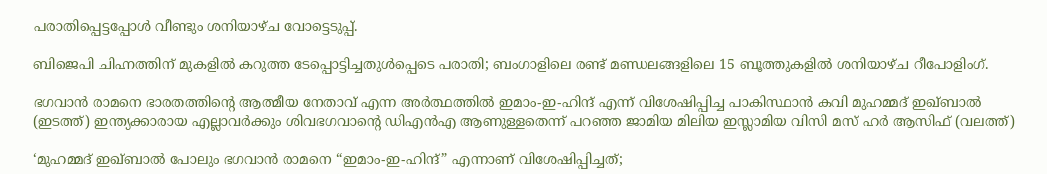പരാതിപ്പെട്ടപ്പോള്‍ വീണ്ടും ശനിയാഴ്ച വോട്ടെടുപ്പ്.

ബിജെപി ചിഹ്നത്തിന് മുകളില്‍ കറുത്ത ടേപ്പൊട്ടിച്ചതുള്‍പ്പെടെ പരാതി; ബംഗാളിലെ രണ്ട് മണ്ഡലങ്ങളിലെ 15 ബൂത്തുകളിൽ ശനിയാഴ്ച റീപോളിംഗ്.

ഭഗവാന്‍ രാമനെ ഭാരതത്തിന്‍റെ ആത്മീയ നേതാവ് എന്ന അര്‍ത്ഥത്തില്‍ ഇമാം-ഇ-ഹിന്ദ് എന്ന് വിശേഷിപ്പിച്ച പാകിസ്ഥാന്‍ കവി മുഹമ്മദ് ഇഖ്ബാല്‍ (ഇടത്ത്) ഇന്ത്യക്കാരായ എല്ലാവര്‍ക്കും ശിവഭഗവാന്‍റെ ഡിഎന്‍എ ആണുള്ളതെന്ന് പറഞ്ഞ ജാമിയ മിലിയ ഇസ്ലാമിയ വിസി മസ് ഹര്‍ ആസിഫ് (വലത്ത്)

‘മുഹമ്മദ് ഇഖ്ബാൽ പോലും ഭഗവാൻ രാമനെ “ഇമാം-ഇ-ഹിന്ദ്” എന്നാണ് വിശേഷിപ്പിച്ചത്;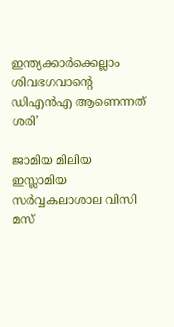ഇന്ത്യക്കാര്‍ക്കെല്ലാം ശിവഭഗവാന്റെ ഡിഎന്‍എ ആണെന്നത് ശരി’

ജാമിയ മിലിയ ഇസ്ലാമിയ സര്‍വ്വകലാശാല വിസി മസ്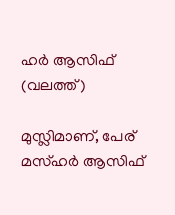ഹര്‍ ആസിഫ് (വലത്ത്)

മുസ്ലിമാണ്, പേര് മസ്ഹര്‍ ആസിഫ്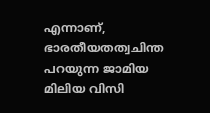എന്നാണ്, ഭാരതീയതത്വചിന്ത പറയുന്ന ജാമിയ മിലിയ വിസി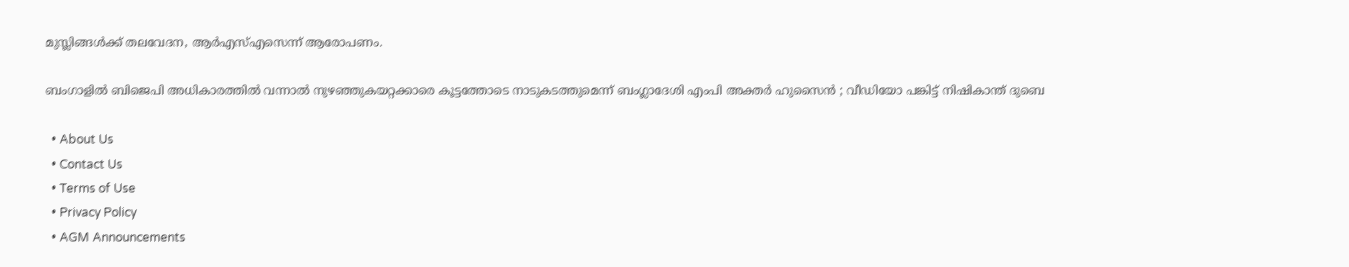മുസ്ലിങ്ങള്‍ക്ക് തലവേദന, ആര്‍എസ്എസെന്ന് ആരോപണം.

ബംഗാളിൽ ബിജെപി അധികാരത്തിൽ വന്നാൽ നുഴഞ്ഞുകയറ്റക്കാരെ കൂട്ടത്തോടെ നാടുകടത്തുമെന്ന് ബംഗ്ലാദേശി എംപി അക്തർ ഹുസൈൻ ; വീഡിയോ പങ്കിട്ട് നിഷികാന്ത് ദുബെ

  • About Us
  • Contact Us
  • Terms of Use
  • Privacy Policy
  • AGM Announcements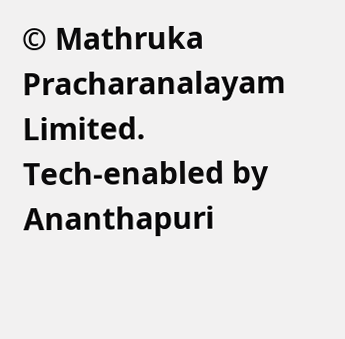© Mathruka Pracharanalayam Limited.
Tech-enabled by Ananthapuri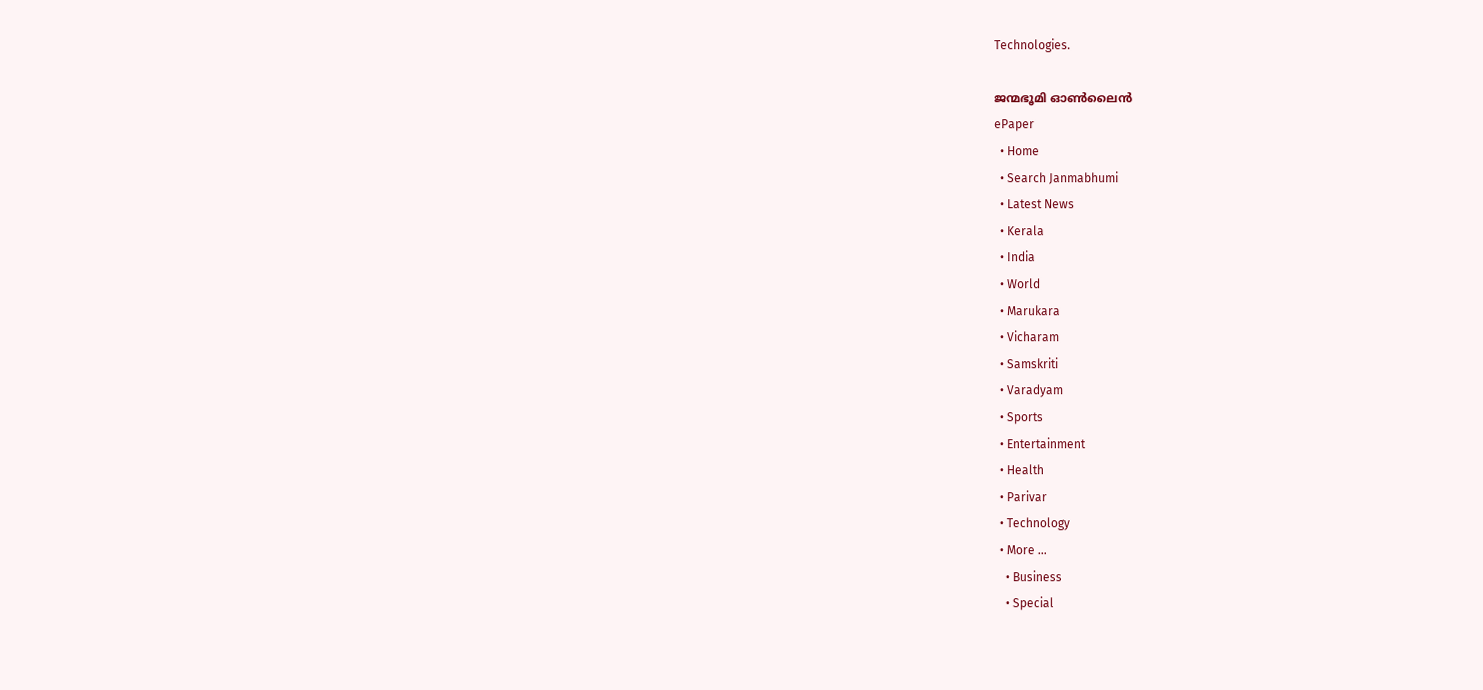Technologies.

ജന്മഭൂമി ഓണ്‍ലൈന്‍
ePaper
  • Home
  • Search Janmabhumi
  • Latest News
  • Kerala
  • India
  • World
  • Marukara
  • Vicharam
  • Samskriti
  • Varadyam
  • Sports
  • Entertainment
  • Health
  • Parivar
  • Technology
  • More …
    • Business
    • Special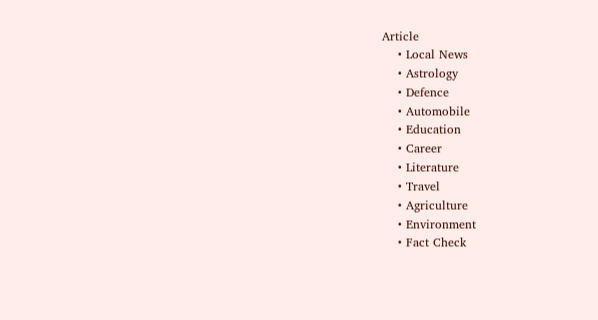Article
    • Local News
    • Astrology
    • Defence
    • Automobile
    • Education
    • Career
    • Literature
    • Travel
    • Agriculture
    • Environment
    • Fact Check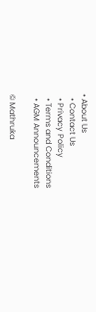• About Us
  • Contact Us
  • Privacy Policy
  • Terms and Conditions
  • AGM Announcements

© Mathruka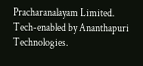Pracharanalayam Limited.
Tech-enabled by Ananthapuri Technologies.